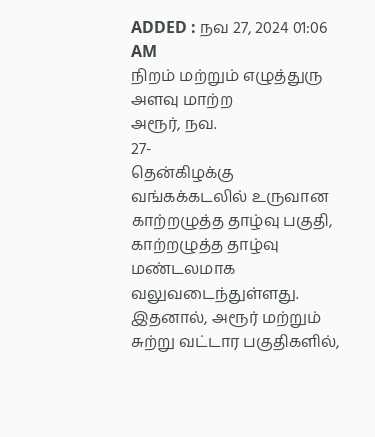ADDED : நவ 27, 2024 01:06 AM
நிறம் மற்றும் எழுத்துரு அளவு மாற்ற
அரூர், நவ.
27-
தென்கிழக்கு வங்கக்கடலில் உருவான காற்றழுத்த தாழ்வு பகுதி, காற்றழுத்த தாழ்வு மண்டலமாக வலுவடைந்துள்ளது. இதனால், அரூர் மற்றும் சுற்று வட்டார பகுதிகளில்,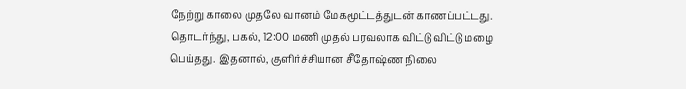நேற்று காலை முதலே வானம் மேகமூட்டத்துடன் காணப்பட்டது. தொடர்ந்து, பகல், 12:00 மணி முதல் பரவலாக விட்டு விட்டு மழை பெய்தது. இதனால், குளிர்ச்சியான சீதோஷ்ண நிலை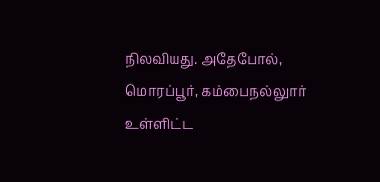நிலவியது. அதேபோல், மொரப்பூர், கம்பைநல்லுார் உள்ளிட்ட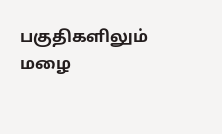பகுதிகளிலும் மழை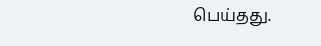பெய்தது.